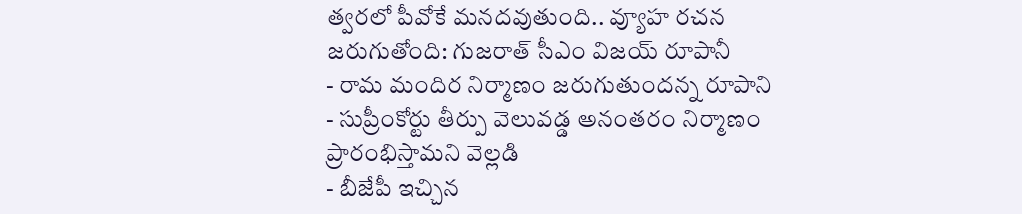త్వరలో పీవోకే మనదవుతుంది.. వ్యూహ రచన జరుగుతోంది: గుజరాత్ సీఎం విజయ్ రూపానీ
- రామ మందిర నిర్మాణం జరుగుతుందన్న రూపాని
- సుప్రీంకోర్టు తీర్పు వెలువడ్డ అనంతరం నిర్మాణం ప్రారంభిస్తామని వెల్లడి
- బీజేపీ ఇచ్చిన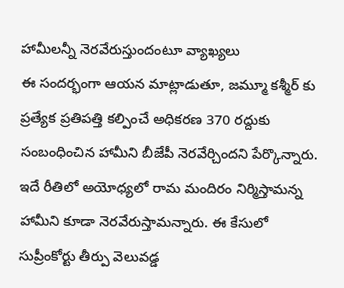హామీలన్నీ నెరవేరుస్తుందంటూ వ్యాఖ్యలు
ఈ సందర్భంగా ఆయన మాట్లాడుతూ, జమ్మూ కశ్మీర్ కు ప్రత్యేక ప్రతిపత్తి కల్పించే అధికరణ 370 రద్దుకు సంబంధించిన హామీని బీజేపీ నెరవేర్చిందని పేర్కొన్నారు. ఇదే రీతిలో అయోధ్యలో రామ మందిరం నిర్మిస్తామన్న హామీని కూడా నెరవేరుస్తామన్నారు. ఈ కేసులో సుప్రీంకోర్టు తీర్పు వెలువడ్డ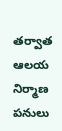తర్వాత ఆలయ నిర్మాణ పనులు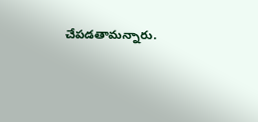చేపడతామన్నారు.